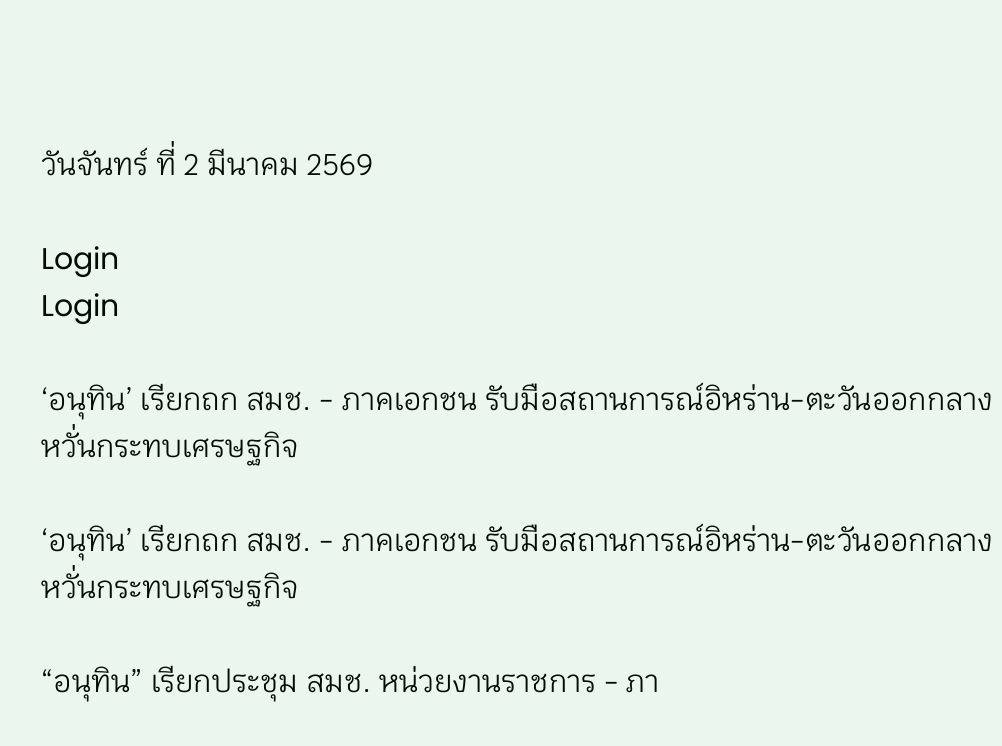วันจันทร์ ที่ 2 มีนาคม 2569

Login
Login

‘อนุทิน’ เรียกถก สมช. - ภาคเอกชน รับมือสถานการณ์อิหร่าน-ตะวันออกกลาง หวั่นกระทบเศรษฐกิจ

‘อนุทิน’ เรียกถก สมช. - ภาคเอกชน รับมือสถานการณ์อิหร่าน-ตะวันออกกลาง หวั่นกระทบเศรษฐกิจ

“อนุทิน” เรียกประชุม สมช. หน่วยงานราชการ - ภา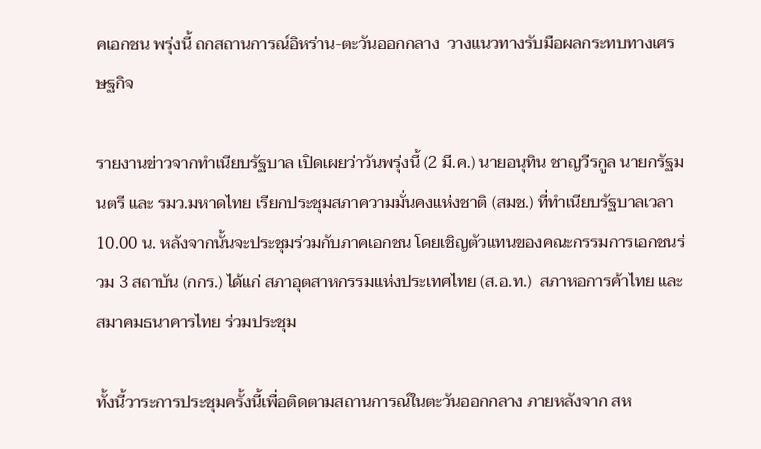คเอกชน พรุ่งนี้ ถกสถานการณ์อิหร่าน-ตะวันออกกลาง  วางแนวทางรับมือผลกระทบทางเศรษฐกิจ

รายงานข่าวจากทำเนียบรัฐบาล เปิดเผยว่าวันพรุ่งนี้ (2 มี.ค.) นายอนุทิน ชาญวีรกูล นายกรัฐมนตรี และ รมว.มหาดไทย เรียกประชุมสภาความมั่นคงแห่งชาติ (สมช.) ที่ทำเนียบรัฐบาลเวลา 10.00 น. หลังจากนั้นจะประชุมร่วมกับภาคเอกชน โดยเชิญตัวแทนของคณะกรรมการเอกชนร่วม 3 สถาบัน (กกร.) ได้แก่ สภาอุตสาหกรรมแห่งประเทศไทย (ส.อ.ท.)  สภาหอการค้าไทย และสมาคมธนาคารไทย ร่วมประชุม

ทั้งนี้วาระการประชุมครั้งนี้เพื่อติดตามสถานการณ์ในตะวันออกกลาง ภายหลังจาก สห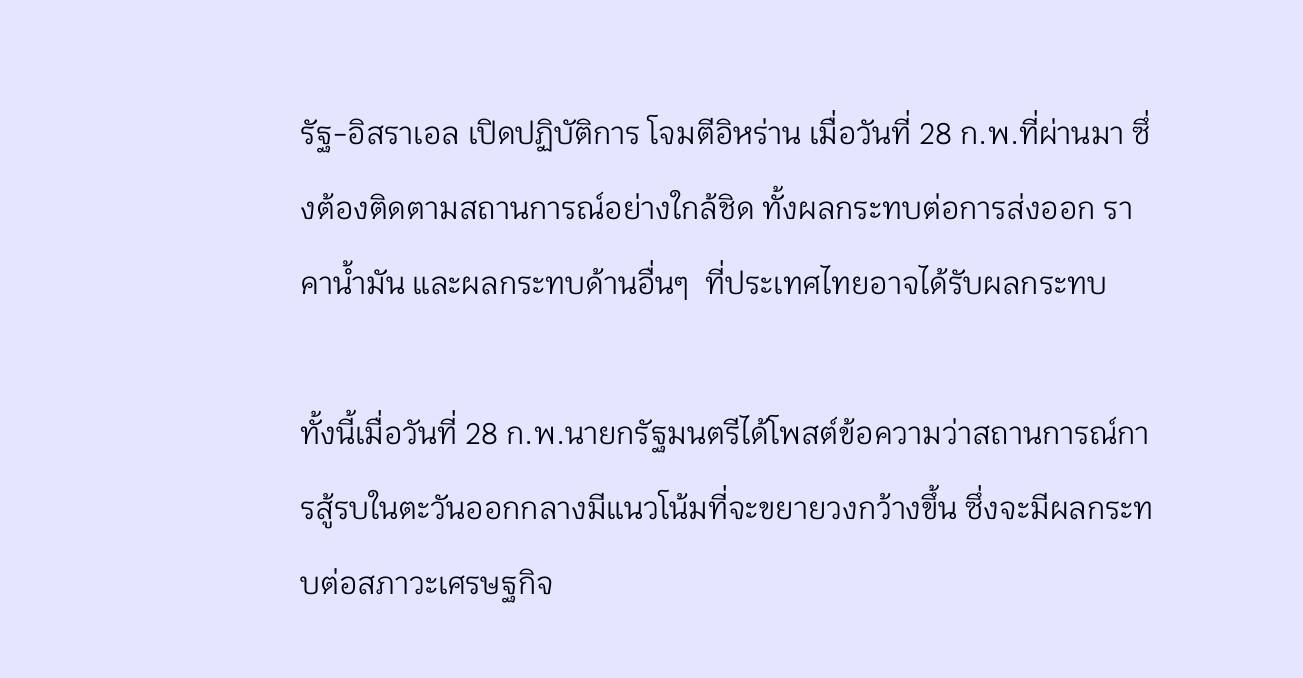รัฐ-อิสราเอล เปิดปฏิบัติการ โจมตีอิหร่าน เมื่อวันที่ 28 ก.พ.ที่ผ่านมา ซึ่งต้องติดตามสถานการณ์อย่างใกล้ชิด ทั้งผลกระทบต่อการส่งออก ราคาน้ำมัน และผลกระทบด้านอื่นๆ  ที่ประเทศไทยอาจได้รับผลกระทบ

ทั้งนี้เมื่อวันที่ 28 ก.พ.นายกรัฐมนตรีได้โพสต์ข้อความว่าสถานการณ์การสู้รบในตะวันออกกลางมีแนวโน้มที่จะขยายวงกว้างขึ้น ซึ่งจะมีผลกระทบต่อสภาวะเศรษฐกิจ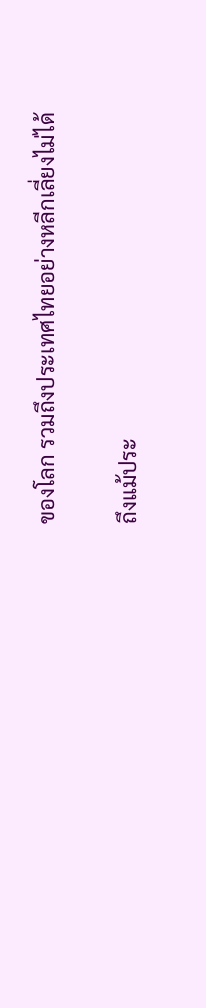ของโลก รวมถึงประเทศไทยอย่างหลีกเลี่ยงไม่ได้

ถึงแม้ประ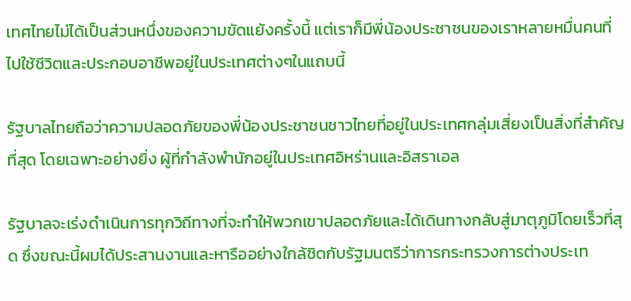เทศไทยไม่ได้เป็นส่วนหนึ่งของความขัดแย้งครั้งนี้ แต่เราก็มีพี่น้องประชาชนของเราหลายหมื่นคนที่ไปใช้ชีวิตและประกอบอาชีพอยู่ในประเทศต่างๆในแถบนี้

รัฐบาลไทยถือว่าความปลอดภัยของพี่น้องประชาชนชาวไทยที่อยู่ในประเทศกลุ่มเสี่ยงเป็นสิ่งที่สำคัญที่สุด โดยเฉพาะอย่างยิ่ง ผู้ที่กำลังพำนักอยู่ในประเทศอิหร่านและอิสราเอล

รัฐบาลจะเร่งดำเนินการทุกวิถีทางที่จะทำให้พวกเขาปลอดภัยและได้เดินทางกลับสู่มาตุภูมิโดยเร็วที่สุด ซึ่งขณะนี้ผมได้ประสานงานและหารืออย่างใกล้ชิดกับรัฐมนตรีว่าการกระทรวงการต่างประเท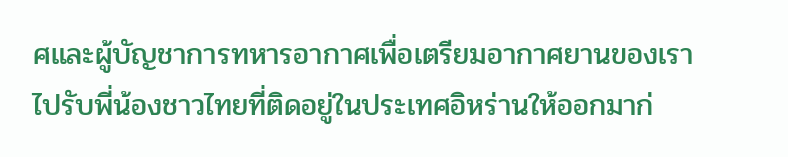ศและผู้บัญชาการทหารอากาศเพื่อเตรียมอากาศยานของเราไปรับพี่น้องชาวไทยที่ติดอยู่ในประเทศอิหร่านให้ออกมาก่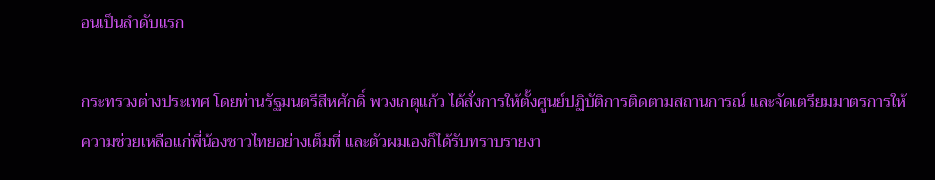อนเป็นลำดับแรก

กระทรวงต่างประเทศ โดยท่านรัฐมนตรีสีหศักดิ์ พวงเกตุแก้ว ได้สั่งการให้ตั้งศูนย์ปฏิบัติการติดตามสถานการณ์ และจัดเตรียมมาตรการให้ความช่วยเหลือแก่พี่น้องชาวไทยอย่างเต็มที่ และตัวผมเองก็ได้รับทราบรายงา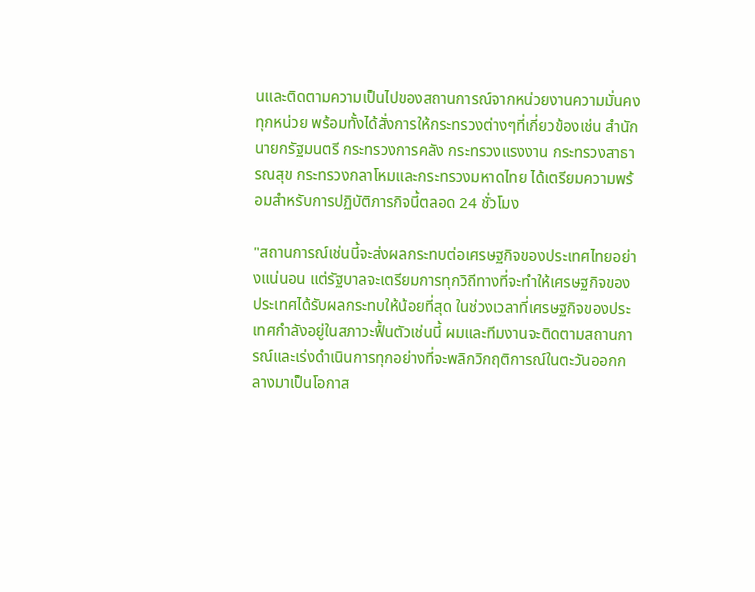นและติดตามความเป็นไปของสถานการณ์จากหน่วยงานความมั่นคงทุกหน่วย พร้อมทั้งได้สั่งการให้กระทรวงต่างๆที่เกี่ยวข้องเช่น สำนักนายกรัฐมนตรี กระทรวงการคลัง กระทรวงแรงงาน กระทรวงสาธารณสุข กระทรวงกลาโหมและกระทรวงมหาดไทย ได้เตรียมความพร้อมสำหรับการปฏิบัติภารกิจนี้ตลอด 24 ชั่วโมง

"สถานการณ์เช่นนี้จะส่งผลกระทบต่อเศรษฐกิจของประเทศไทยอย่างแน่นอน แต่รัฐบาลจะเตรียมการทุกวิถีทางที่จะทำให้เศรษฐกิจของประเทศได้รับผลกระทบให้น้อยที่สุด ในช่วงเวลาที่เศรษฐกิจของประเทศกำลังอยู่ในสภาวะฟื้นตัวเช่นนี้ ผมและทีมงานจะติดตามสถานการณ์และเร่งดำเนินการทุกอย่างที่จะพลิกวิกฤติการณ์ในตะวันออกกลางมาเป็นโอกาส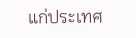แก่ประเทศ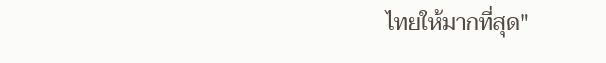ไทยให้มากที่สุด"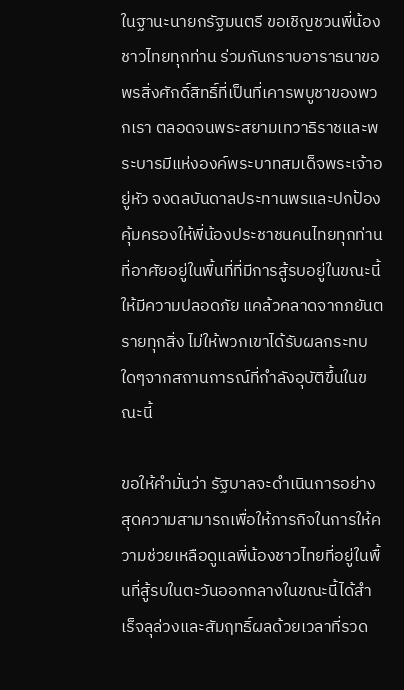ในฐานะนายกรัฐมนตรี ขอเชิญชวนพี่น้องชาวไทยทุกท่าน ร่วมกันกราบอาราธนาขอพรสิ่งศักดิ์สิทธิ์ที่เป็นที่เคารพบูชาของพวกเรา ตลอดจนพระสยามเทวาธิราชและพระบารมีแห่งองค์พระบาทสมเด็จพระเจ้าอยู่หัว จงดลบันดาลประทานพรและปกป้องคุ้มครองให้พี่น้องประชาชนคนไทยทุกท่านที่อาศัยอยู่ในพื้นที่ที่มีการสู้รบอยู่ในขณะนี้ ให้มีความปลอดภัย แคล้วคลาดจากภยันตรายทุกสิ่ง ไม่ให้พวกเขาได้รับผลกระทบใดๆจากสถานการณ์ที่กำลังอุบัติขึ้นในขณะนี้

ขอให้คำมั่นว่า รัฐบาลจะดำเนินการอย่างสุดความสามารถเพื่อให้ภารกิจในการให้ความช่วยเหลือดูแลพี่น้องชาวไทยที่อยู่ในพื้นที่สู้รบในตะวันออกกลางในขณะนี้ได้สำเร็จลุล่วงและสัมฤทธิ์ผลด้วยเวลาที่รวด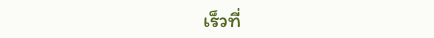เร็วที่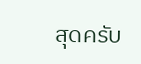สุดครับ